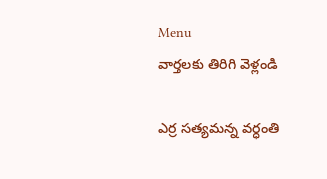Menu
వార్తలకు తిరిగి వెళ్లండి

ఎర్ర సత్యమన్న వర్ధంతి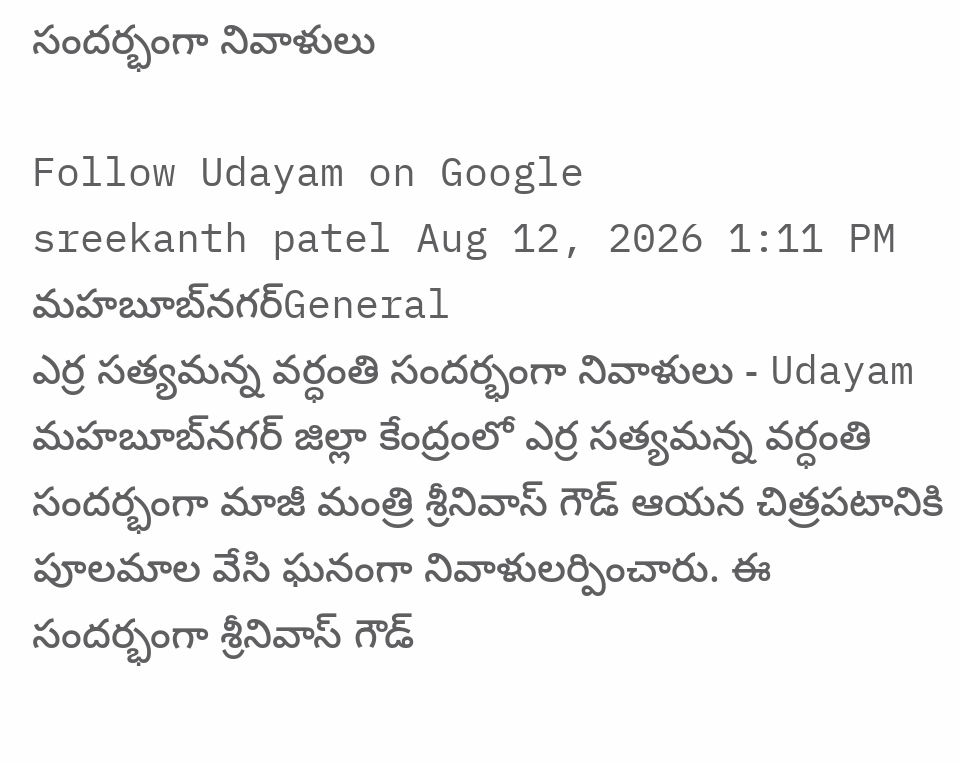సందర్భంగా నివాళులు

Follow Udayam on Google
sreekanth patel Aug 12, 2026 1:11 PM మహబూబ్‌నగర్General
ఎర్ర సత్యమన్న వర్ధంతి సందర్భంగా నివాళులు - Udayam
మహబూబ్‌నగర్ జిల్లా కేంద్రంలో ఎర్ర సత్యమన్న వర్ధంతి సందర్భంగా మాజీ మంత్రి శ్రీనివాస్ గౌడ్ ఆయన చిత్రపటానికి పూలమాల వేసి ఘనంగా నివాళులర్పించారు. ఈ సందర్భంగా శ్రీనివాస్ గౌడ్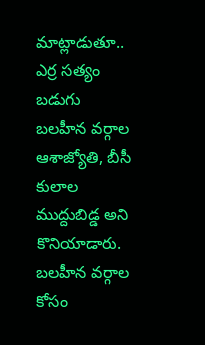మాట్లాడుతూ.. ఎర్ర సత్యం బడుగు బలహీన వర్గాల ఆశాజ్యోతి, బీసీ కులాల ముద్దుబిడ్డ అని కొనియాడారు. బలహీన వర్గాల కోసం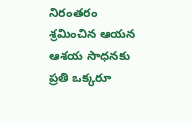నిరంతరం శ్రమించిన ఆయన ఆశయ సాధనకు ప్రతి ఒక్కరూ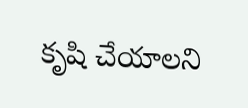కృషి చేయాలని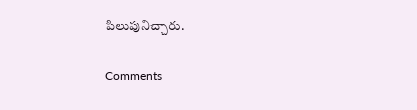పిలుపునిచ్చారు.

Comments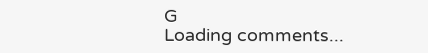G
Loading comments...